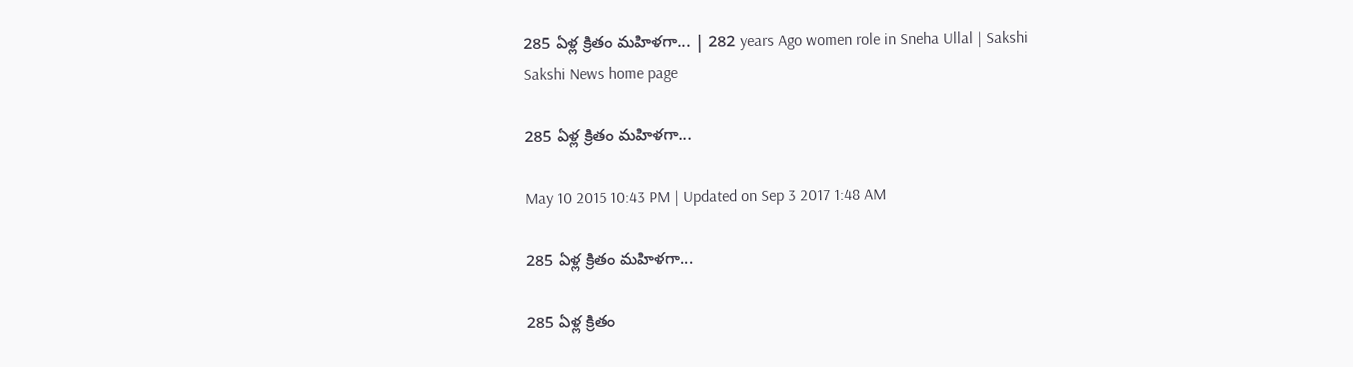285 ఏళ్ల క్రితం మహిళగా... | 282 years Ago women role in Sneha Ullal | Sakshi
Sakshi News home page

285 ఏళ్ల క్రితం మహిళగా...

May 10 2015 10:43 PM | Updated on Sep 3 2017 1:48 AM

285 ఏళ్ల క్రితం మహిళగా...

285 ఏళ్ల క్రితం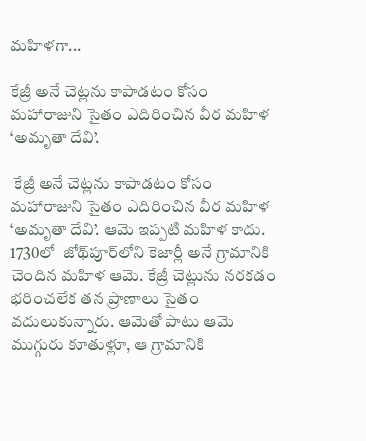మహిళగా...

కేజ్రీ అనే చెట్లను కాపాడటం కోసం మహారాజుని సైతం ఎదిరించిన వీర మహిళ ‘అమృతా దేవి’.

 కేజ్రీ అనే చెట్లను కాపాడటం కోసం మహారాజుని సైతం ఎదిరించిన వీర మహిళ ‘అమృతా దేవి’. ఆమె ఇప్పటి మహిళ కాదు. 1730లో  జోథ్‌పూర్‌లోని కెజార్లీ అనే గ్రామానికి చెందిన మహిళ ఆమె. కేజ్రీ చెట్లును నరకడం భరించలేక తన ప్రాణాలు సైతం వదులుకున్నారు. ఆమెతో పాటు ఆమె ముగ్గురు కూతుళ్లూ, ఆ గ్రామానికి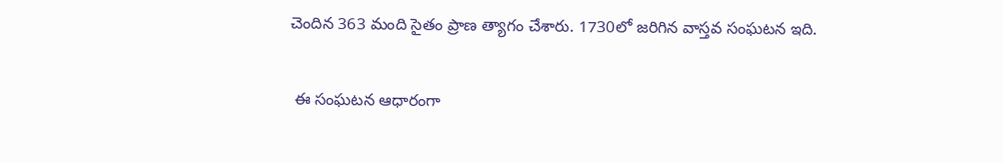చెందిన 363 మంది సైతం ప్రాణ త్యాగం చేశారు. 1730లో జరిగిన వాస్తవ సంఘటన ఇది.

 ఈ సంఘటన ఆధారంగా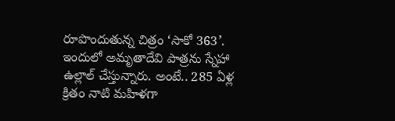రూపొందుతున్న చిత్రం ‘సాకో 363’. ఇందులో అమృతాదేవి పాత్రను స్నేహా ఉల్లాల్ చేస్తున్నారు. అంటే.. 285 ఏళ్ల క్రితం నాటి మహిళగా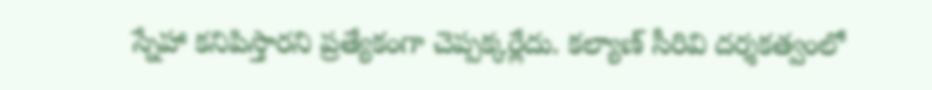స్నేహా కనిపిస్తారని ప్రత్యేకంగా చెప్పక్కర్లేదు. కల్యాణ్ సీరివి దర్శకత్వంలో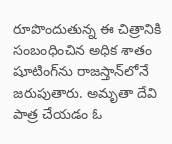రూపొందుతున్న ఈ చిత్రానికి సంబంధించిన అధిక శాతం షూటింగ్‌ను రాజస్తాన్‌లోనే జరుపుతారు. అమృతా దేవి పాత్ర చేయడం ఓ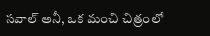సవాల్ అనీ, ఒక మంచి చిత్రంలో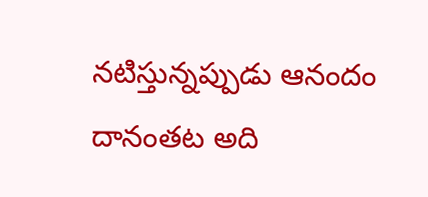నటిస్తున్నప్పుడు ఆనందం దానంతట అది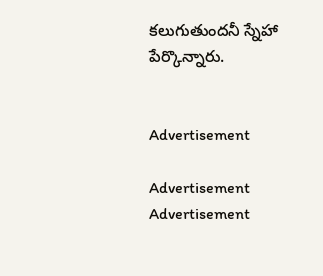కలుగుతుందనీ స్నేహా పేర్కొన్నారు.


Advertisement

Advertisement
Advertisement